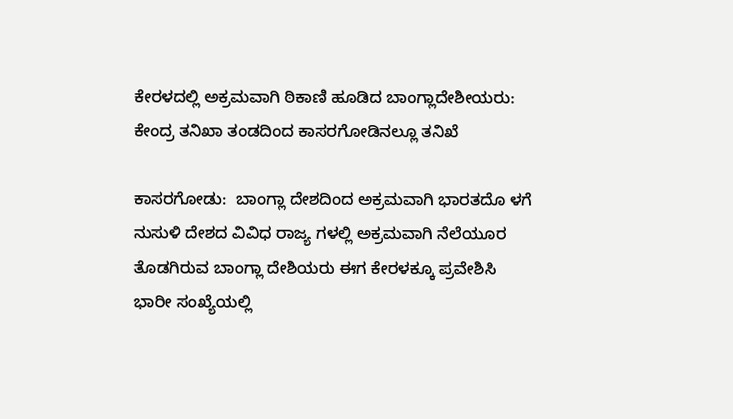ಕೇರಳದಲ್ಲಿ ಅಕ್ರಮವಾಗಿ ಠಿಕಾಣಿ ಹೂಡಿದ ಬಾಂಗ್ಲಾದೇಶೀಯರು: ಕೇಂದ್ರ ತನಿಖಾ ತಂಡದಿಂದ ಕಾಸರಗೋಡಿನಲ್ಲೂ ತನಿಖೆ

ಕಾಸರಗೋಡು:  ಬಾಂಗ್ಲಾ ದೇಶದಿಂದ ಅಕ್ರಮವಾಗಿ ಭಾರತದೊ ಳಗೆ ನುಸುಳಿ ದೇಶದ ವಿವಿಧ ರಾಜ್ಯ ಗಳಲ್ಲಿ ಅಕ್ರಮವಾಗಿ ನೆಲೆಯೂರ ತೊಡಗಿರುವ ಬಾಂಗ್ಲಾ ದೇಶಿಯರು ಈಗ ಕೇರಳಕ್ಕೂ ಪ್ರವೇಶಿಸಿ ಭಾರೀ ಸಂಖ್ಯೆಯಲ್ಲಿ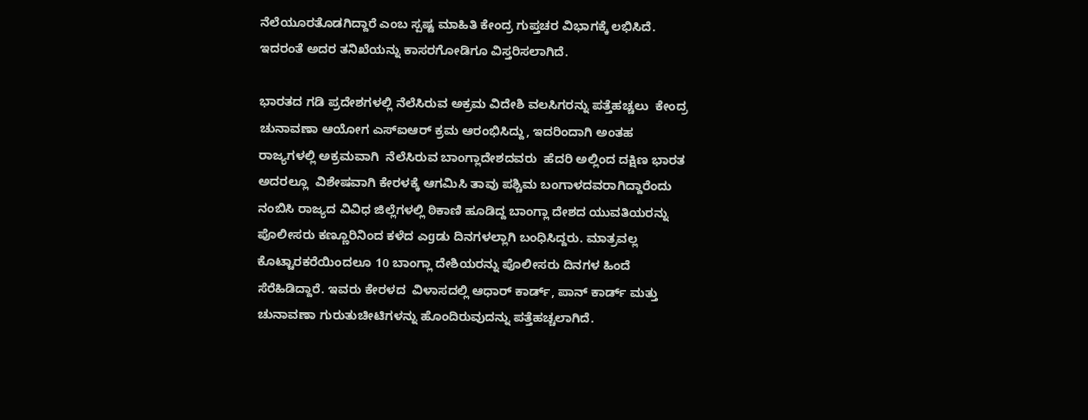ನೆಲೆಯೂರತೊಡಗಿದ್ದಾರೆ ಎಂಬ ಸ್ಪಷ್ಟ ಮಾಹಿತಿ ಕೇಂದ್ರ ಗುಪ್ತಚರ ವಿಭಾಗಕ್ಕೆ ಲಭಿಸಿದೆ. ಇದರಂತೆ ಅದರ ತನಿಖೆಯನ್ನು ಕಾಸರಗೋಡಿಗೂ ವಿಸ್ತರಿಸಲಾಗಿದೆ.

ಭಾರತದ ಗಡಿ ಪ್ರದೇಶಗಳಲ್ಲಿ ನೆಲೆಸಿರುವ ಅಕ್ರಮ ವಿದೇಶಿ ವಲಸಿಗರನ್ನು ಪತ್ತೆಹಚ್ಚಲು  ಕೇಂದ್ರ ಚುನಾವಣಾ ಆಯೋಗ ಎಸ್‌ಐಆರ್ ಕ್ರಮ ಆರಂಭಿಸಿದ್ದು, ಇದರಿಂದಾಗಿ ಅಂತಹ ರಾಜ್ಯಗಳಲ್ಲಿ ಅಕ್ರಮವಾಗಿ  ನೆಲೆಸಿರುವ ಬಾಂಗ್ಲಾದೇಶದವರು  ಹೆದರಿ ಅಲ್ಲಿಂದ ದಕ್ಷಿಣ ಭಾರತ ಅದರಲ್ಲೂ  ವಿಶೇಷವಾಗಿ ಕೇರಳಕ್ಕೆ ಆಗಮಿಸಿ ತಾವು ಪಶ್ಚಿಮ ಬಂಗಾಳದವರಾಗಿದ್ದಾರೆಂದು ನಂಬಿಸಿ ರಾಜ್ಯದ ವಿವಿಧ ಜಿಲ್ಲೆಗಳಲ್ಲಿ ಠಿಕಾಣಿ ಹೂಡಿದ್ದ ಬಾಂಗ್ಲಾ ದೇಶದ ಯುವತಿಯರನ್ನು ಪೊಲೀಸರು ಕಣ್ಣೂರಿನಿಂದ ಕಳೆದ ಎgಡು ದಿನಗಳಲ್ಲಾಗಿ ಬಂಧಿಸಿದ್ದರು. ಮಾತ್ರವಲ್ಲ ಕೊಟ್ಟಾರಕರೆಯಿಂದಲೂ 10 ಬಾಂಗ್ಲಾ ದೇಶಿಯರನ್ನು ಪೊಲೀಸರು ದಿನಗಳ ಹಿಂದೆ ಸೆರೆಹಿಡಿದ್ದಾರೆ. ಇವರು ಕೇರಳದ  ವಿಳಾಸದಲ್ಲಿ ಆಧಾರ್ ಕಾರ್ಡ್, ಪಾನ್ ಕಾರ್ಡ್ ಮತ್ತು ಚುನಾವಣಾ ಗುರುತುಚೀಟಿಗಳನ್ನು ಹೊಂದಿರುವುದನ್ನು ಪತ್ತೆಹಚ್ಚಲಾಗಿದೆ.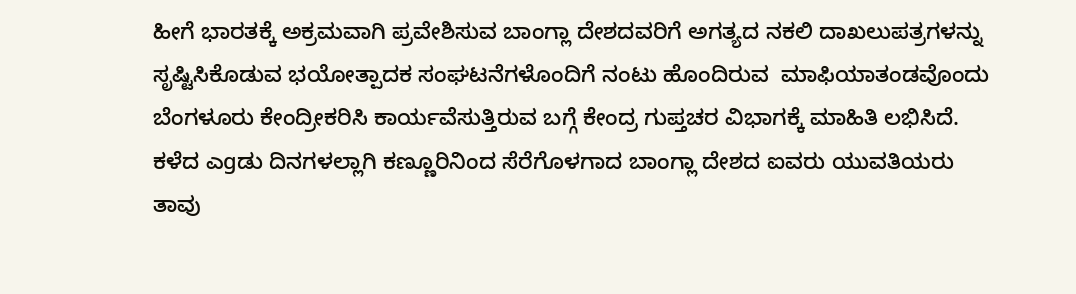ಹೀಗೆ ಭಾರತಕ್ಕೆ ಅಕ್ರಮವಾಗಿ ಪ್ರವೇಶಿಸುವ ಬಾಂಗ್ಲಾ ದೇಶದವರಿಗೆ ಅಗತ್ಯದ ನಕಲಿ ದಾಖಲುಪತ್ರಗಳನ್ನು ಸೃಷ್ಟಿಸಿಕೊಡುವ ಭಯೋತ್ಪಾದಕ ಸಂಘಟನೆಗಳೊಂದಿಗೆ ನಂಟು ಹೊಂದಿರುವ  ಮಾಫಿಯಾತಂಡವೊಂದು ಬೆಂಗಳೂರು ಕೇಂದ್ರೀಕರಿಸಿ ಕಾರ್ಯವೆಸುತ್ತಿರುವ ಬಗ್ಗೆ ಕೇಂದ್ರ ಗುಪ್ತಚರ ವಿಭಾಗಕ್ಕೆ ಮಾಹಿತಿ ಲಭಿಸಿದೆ. ಕಳೆದ ಎgಡು ದಿನಗಳಲ್ಲಾಗಿ ಕಣ್ಣೂರಿನಿಂದ ಸೆರೆಗೊಳಗಾದ ಬಾಂಗ್ಲಾ ದೇಶದ ಐವರು ಯುವತಿಯರು  ತಾವು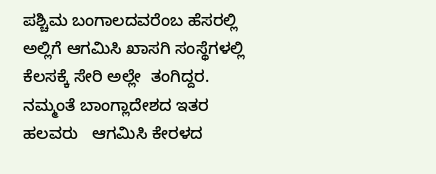ಪಶ್ಚಿಮ ಬಂಗಾಲದವರೆಂಬ ಹೆಸರಲ್ಲಿ  ಅಲ್ಲಿಗೆ ಆಗಮಿಸಿ ಖಾಸಗಿ ಸಂಸ್ಥೆಗಳಲ್ಲಿ ಕೆಲಸಕ್ಕೆ ಸೇರಿ ಅಲ್ಲೇ  ತಂಗಿದ್ದರ. ನಮ್ಮಂತೆ ಬಾಂಗ್ಲಾದೇಶದ ಇತರ ಹಲವರು   ಆಗಮಿಸಿ ಕೇರಳದ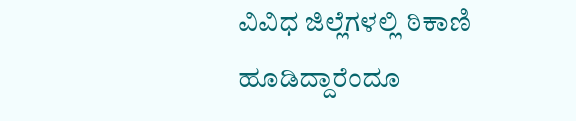ವಿವಿಧ ಜಿಲ್ಲೆಗಳಲ್ಲಿ ಠಿಕಾಣಿ ಹೂಡಿದ್ದಾರೆಂದೂ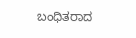ಬಂಧಿತರಾದ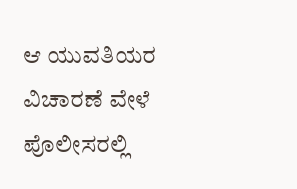ಆ ಯುವತಿಯರ ವಿಚಾರಣೆ ವೇಳೆ ಪೊಲೀಸರಲ್ಲಿ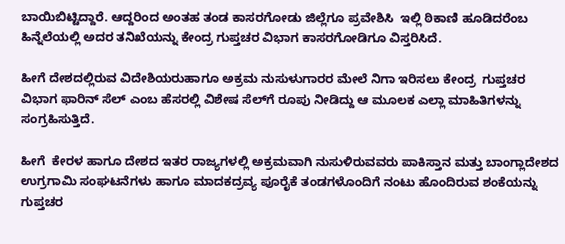ಬಾಯಿಬಿಟ್ಟಿದ್ದಾರೆ. ಆದ್ದರಿಂದ ಅಂತಹ ತಂಡ ಕಾಸರಗೋಡು ಜಿಲ್ಲೆಗೂ ಪ್ರವೇಶಿಸಿ  ಇಲ್ಲಿ ಠಿಕಾಣಿ ಹೂಡಿದರೆಂಬ ಹಿನ್ನೆಲೆಯಲ್ಲಿ ಅದರ ತನಿಖೆಯನ್ನು ಕೇಂದ್ರ ಗುಪ್ತಚರ ವಿಭಾಗ ಕಾಸರಗೋಡಿಗೂ ವಿಸ್ತರಿಸಿದೆ.

ಹೀಗೆ ದೇಶದಲ್ಲಿರುವ ವಿದೇಶಿಯರುಹಾಗೂ ಅಕ್ರಮ ನುಸುಳುಗಾರರ ಮೇಲೆ ನಿಗಾ ಇರಿಸಲು ಕೇಂದ್ರ  ಗುಪ್ತಚರ ವಿಭಾಗ ಫಾರಿನ್ ಸೆಲ್ ಎಂಬ ಹೆಸರಲ್ಲಿ ವಿಶೇಷ ಸೆಲ್‌ಗೆ ರೂಪು ನೀಡಿದ್ದು ಆ ಮೂಲಕ ಎಲ್ಲಾ ಮಾಹಿತಿಗಳನ್ನು ಸಂಗ್ರಹಿಸುತ್ತಿದೆ.

ಹೀಗೆ  ಕೇರಳ ಹಾಗೂ ದೇಶದ ಇತರ ರಾಜ್ಯಗಳಲ್ಲಿ ಅಕ್ರಮವಾಗಿ ನುಸುಳಿರುವವರು ಪಾಕಿಸ್ತಾನ ಮತ್ತು ಬಾಂಗ್ಲಾದೇಶದ ಉಗ್ರಗಾಮಿ ಸಂಘಟನೆಗಳು ಹಾಗೂ ಮಾದಕದ್ರವ್ಯ ಪೂರೈಕೆ ತಂಡಗಳೊಂದಿಗೆ ನಂಟು ಹೊಂದಿರುವ ಶಂಕೆಯನ್ನು ಗುಪ್ತಚರ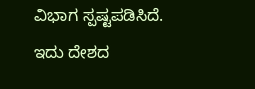ವಿಭಾಗ ಸ್ಪಷ್ಟಪಡಿಸಿದೆ.  ಇದು ದೇಶದ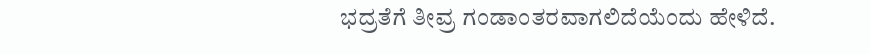ಭದ್ರತೆಗೆ ತೀವ್ರ ಗಂಡಾಂತರವಾಗಲಿದೆಯೆಂದು ಹೇಳಿದೆ.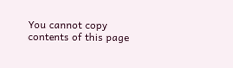You cannot copy contents of this page